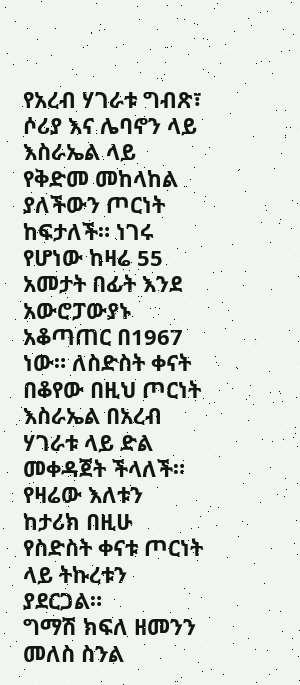የአረብ ሃገራቱ ግብጽ፣ ሶሪያ እና ሌባኖን ላይ እስራኤል ላይ የቅድመ መከላከል ያለችውን ጦርነት ከፍታለች። ነገሩ የሆነው ከዛሬ 55 አመታት በፊት እንደ አውሮፓውያኑ አቆጣጠር በ1967 ነው። ለስድስት ቀናት በቆየው በዚህ ጦርነት እስራኤል በአረብ ሃገራቱ ላይ ድል መቀዳጀት ችላለች። የዛሬው እለቱን ከታሪክ በዚሁ የስድስት ቀናቱ ጦርነት ላይ ትኩረቱን ያደርጋል።
ግማሽ ክፍለ ዘመንን መለስ ስንል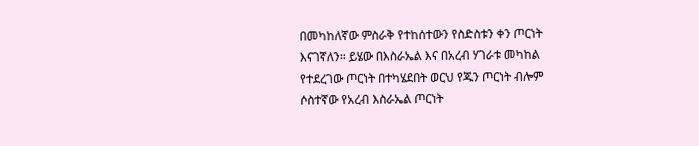በመካከለኛው ምስራቅ የተከሰተውን የስድስቱን ቀን ጦርነት እናገኛለን። ይሄው በእስራኤል እና በአረብ ሃገራቱ መካከል የተደረገው ጦርነት በተካሄደበት ወርህ የጁን ጦርነት ብሎም ሶስተኛው የአረብ እስራኤል ጦርነት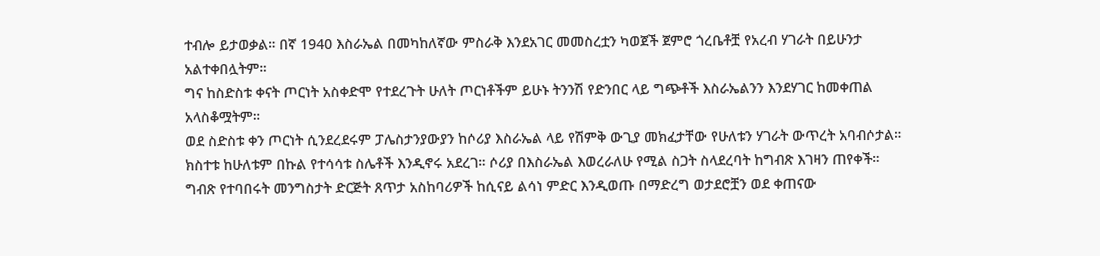ተብሎ ይታወቃል። በኛ 1940 እስራኤል በመካከለኛው ምስራቅ እንደአገር መመስረቷን ካወጀች ጀምሮ ጎረቤቶቿ የአረብ ሃገራት በይሁንታ አልተቀበሏትም።
ግና ከስድስቱ ቀናት ጦርነት አስቀድሞ የተደረጉት ሁለት ጦርነቶችም ይሁኑ ትንንሽ የድንበር ላይ ግጭቶች እስራኤልንን እንደሃገር ከመቀጠል አላስቆሟትም።
ወደ ስድስቱ ቀን ጦርነት ሲንደረደሩም ፓሌስታንያውያን ከሶሪያ እስራኤል ላይ የሽምቅ ውጊያ መክፈታቸው የሁለቱን ሃገራት ውጥረት አባብሶታል። ክስተቱ ከሁለቱም በኩል የተሳሳቱ ስሌቶች እንዲኖሩ አደረገ። ሶሪያ በእስራኤል እወረራለሁ የሚል ስጋት ስላደረባት ከግብጽ እገዛን ጠየቀች። ግብጽ የተባበሩት መንግስታት ድርጅት ጸጥታ አስከባሪዎች ከሲናይ ልሳነ ምድር እንዲወጡ በማድረግ ወታደሮቿን ወደ ቀጠናው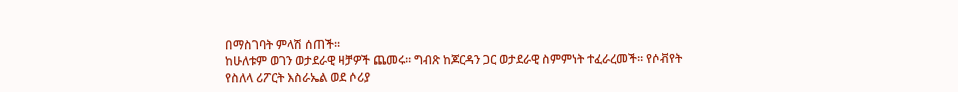በማስገባት ምላሽ ሰጠች።
ከሁለቱም ወገን ወታደራዊ ዛቻዎች ጨመሩ። ግብጽ ከጆርዳን ጋር ወታደራዊ ስምምነት ተፈራረመች። የሶቭየት የስለላ ሪፖርት እስራኤል ወደ ሶሪያ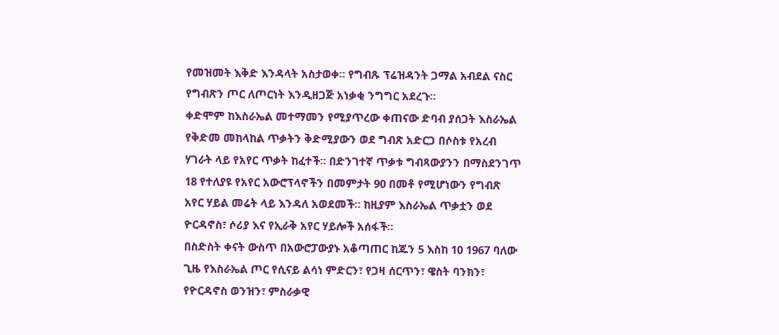የመዝመት እቅድ እንዳላት አስታወቀ። የግብጹ ፕሬዝዳንት ጋማል አብደል ናስር የግብጽን ጦር ለጦርነት እንዲዘጋጅ አነቃቂ ንግግር አደረጉ።
ቀድሞም ከእስራኤል መተማመን የሚያጥረው ቀጠናው ድባብ ያሰጋት እስራኤል የቅድመ መከላከል ጥቃትን ቅድሚያውን ወደ ግብጽ አድርጋ በሶስቱ የአረብ ሃገራት ላይ የአየር ጥቃት ከፈተች። በድንገተኛ ጥቃቱ ግብጻውያንን በማስደንገጥ 18 የተለያዩ የአየር አውሮፕላኖችን በመምታት 90 በመቶ የሚሆነውን የግብጽ አየር ሃይል መሬት ላይ እንዳለ አወደመች። ከዚያም እስራኤል ጥቃቷን ወደ ዮርዳኖስ፣ ሶሪያ እና የኢራቅ አየር ሃይሎች አሰፋች።
በስድስት ቀናት ውስጥ በአውሮፓውያኑ አቆጣጠር ከጁን 5 እስከ 10 1967 ባለው ጊዜ የእስራኤል ጦር የሲናይ ልሳነ ምድርን፣ የጋዛ ሰርጥን፣ ዌስት ባንክን፣ የዮርዳኖስ ወንዝን፣ ምስራቃዊ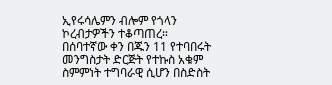ኢየሩሳሌምን ብሎም የጎላን ኮረብታዎችን ተቆጣጠረ።
በሰባተኛው ቀን በጁን 11 የተባበሩት መንግስታት ድርጅት የተኩስ አቁም ስምምነት ተግባራዊ ሲሆን በስድስት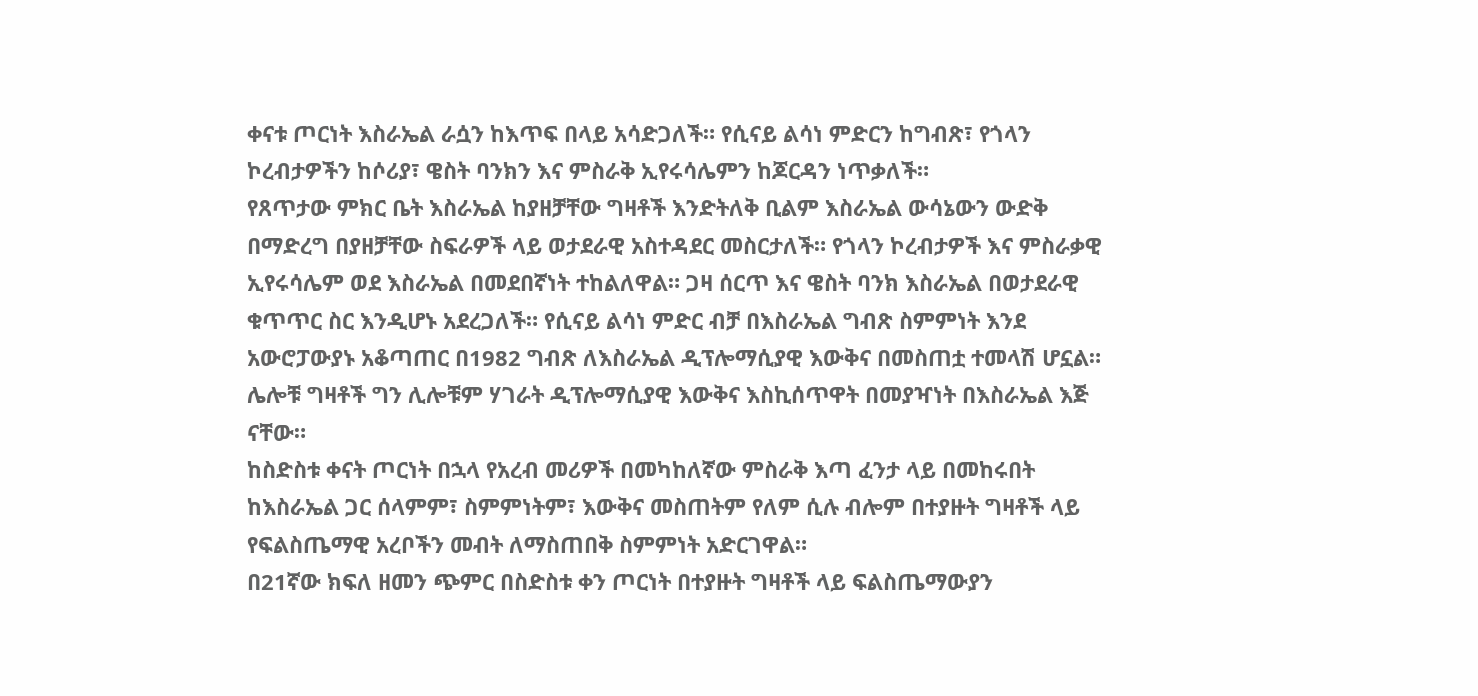ቀናቱ ጦርነት እስራኤል ራሷን ከእጥፍ በላይ አሳድጋለች። የሲናይ ልሳነ ምድርን ከግብጽ፣ የጎላን ኮረብታዎችን ከሶሪያ፣ ዌስት ባንክን እና ምስራቅ ኢየሩሳሌምን ከጆርዳን ነጥቃለች።
የጸጥታው ምክር ቤት እስራኤል ከያዘቻቸው ግዛቶች እንድትለቅ ቢልም እስራኤል ውሳኔውን ውድቅ በማድረግ በያዘቻቸው ስፍራዎች ላይ ወታደራዊ አስተዳደር መስርታለች። የጎላን ኮረብታዎች እና ምስራቃዊ ኢየሩሳሌም ወደ እስራኤል በመደበኛነት ተከልለዋል። ጋዛ ሰርጥ እና ዌስት ባንክ እስራኤል በወታደራዊ ቁጥጥር ስር እንዲሆኑ አደረጋለች። የሲናይ ልሳነ ምድር ብቻ በእስራኤል ግብጽ ስምምነት እንደ አውሮፓውያኑ አቆጣጠር በ1982 ግብጽ ለእስራኤል ዲፕሎማሲያዊ እውቅና በመስጠቷ ተመላሽ ሆኗል። ሌሎቹ ግዛቶች ግን ሊሎቹም ሃገራት ዲፕሎማሲያዊ እውቅና እስኪሰጥዋት በመያዣነት በእስራኤል እጅ ናቸው።
ከስድስቱ ቀናት ጦርነት በኋላ የአረብ መሪዎች በመካከለኛው ምስራቅ እጣ ፈንታ ላይ በመከሩበት ከእስራኤል ጋር ሰላምም፣ ስምምነትም፣ እውቅና መስጠትም የለም ሲሉ ብሎም በተያዙት ግዛቶች ላይ የፍልስጤማዊ አረቦችን መብት ለማስጠበቅ ስምምነት አድርገዋል።
በ21ኛው ክፍለ ዘመን ጭምር በስድስቱ ቀን ጦርነት በተያዙት ግዛቶች ላይ ፍልስጤማውያን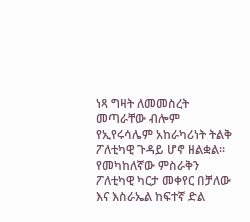ነጻ ግዛት ለመመስረት መጣራቸው ብሎም የኢየሩሳሌም አከራካሪነት ትልቅ ፖለቲካዊ ጉዳይ ሆኖ ዘልቋል።
የመካከለኛው ምስራቅን ፖለቲካዊ ካርታ መቀየር በቻለው እና እስራኤል ከፍተኛ ድል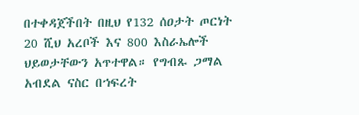በተቀዳጀችበት በዚህ የ132 ሰዐታት ጦርነት 20 ሺህ አረቦች እና 800 እስራኤሎች ህይወታቸውን አጥተዋል። የግብጹ ጋማል አብደል ናስር በኀፍረት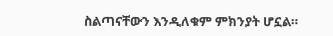ስልጣናቸውን እንዲለቁም ምክንያት ሆኗል።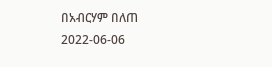በአብርሃም በለጠ
2022-06-06